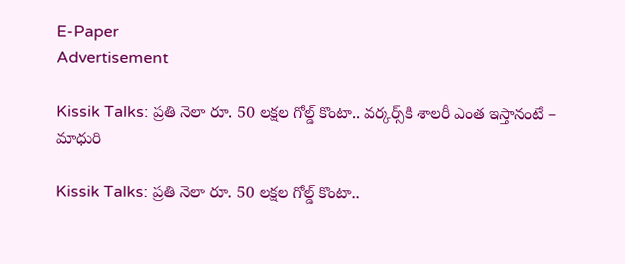E-Paper
Advertisement

Kissik Talks: ప్రతి నెలా రూ. 50 లక్షల గోల్డ్ కొంటా.. వర్కర్స్‌కి శాలరీ ఎంత ఇస్తానంటే – మాధురి

Kissik Talks: ప్రతి నెలా రూ. 50 లక్షల గోల్డ్ కొంటా..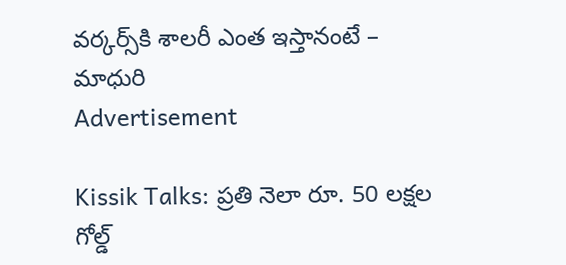వర్కర్స్‌కి శాలరీ ఎంత ఇస్తానంటే – మాధురి
Advertisement

Kissik Talks: ప్రతి నెలా రూ. 50 లక్షల గోల్డ్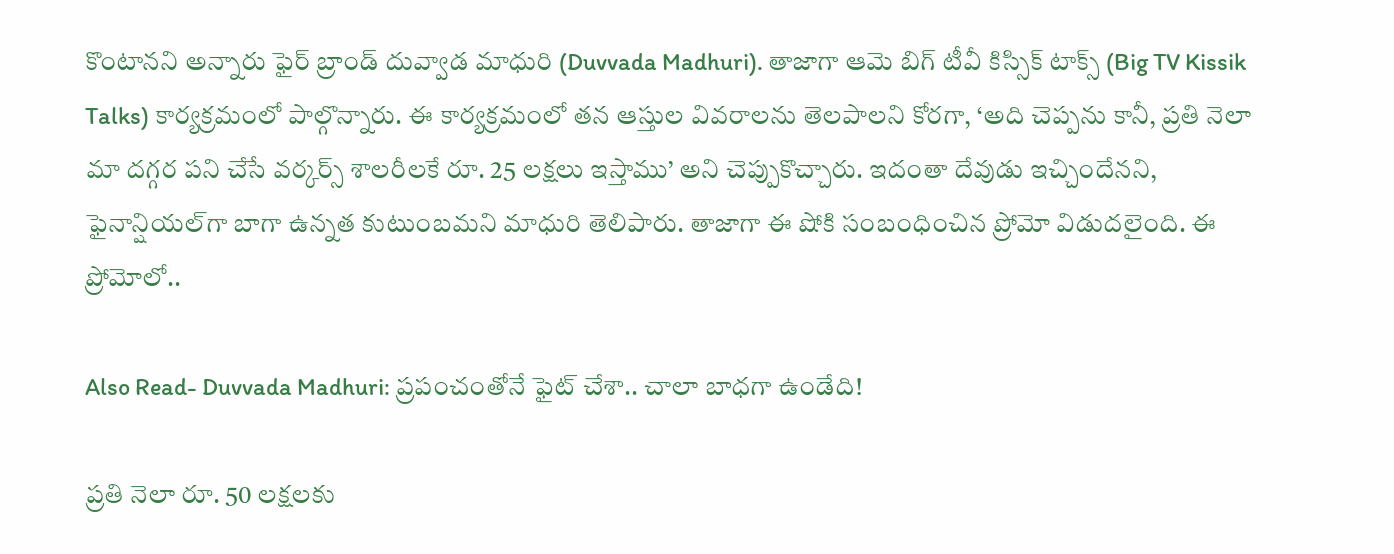కొంటానని అన్నారు ఫైర్ బ్రాండ్ దువ్వాడ మాధురి (Duvvada Madhuri). తాజాగా ఆమె బిగ్ టీవీ కిస్సిక్ టాక్స్ (Big TV Kissik Talks) కార్యక్రమంలో పాల్గొన్నారు. ఈ కార్యక్రమంలో తన ఆస్తుల వివరాలను తెలపాలని కోరగా, ‘అది చెప్పను కానీ, ప్రతి నెలా మా దగ్గర పని చేసే వర్కర్స్ శాలరీలకే రూ. 25 లక్షలు ఇస్తాము’ అని చెప్పుకొచ్చారు. ఇదంతా దేవుడు ఇచ్చిందేనని, ఫైనాన్షియల్‌గా బాగా ఉన్నత కుటుంబమని మాధురి తెలిపారు. తాజాగా ఈ షోకి సంబంధించిన ప్రోమో విడుదలైంది. ఈ ప్రోమోలో..

Also Read- Duvvada Madhuri: ప్రపంచంతోనే ఫైట్ చేశా.. చాలా బాధగా ఉండేది!

ప్రతి నెలా రూ. 50 లక్షలకు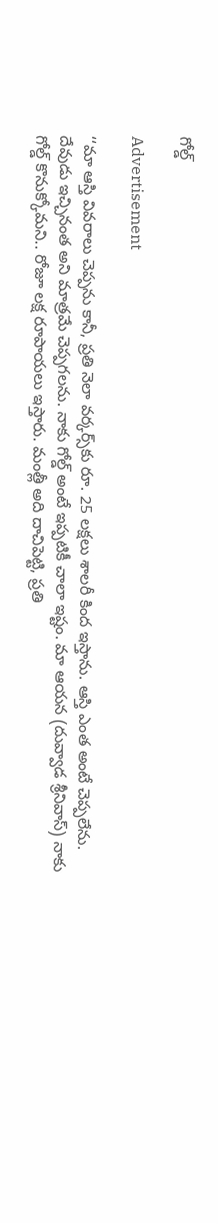గోల్డ్

Advertisement

‘‘మా ఆస్తి వివరాలు చెప్పను కానీ, ప్రతి నెలా వర్కర్స్‌కు రూ. 25 లక్షలు శాలరీ కింద ఇస్తాను. ఆస్తి ఎంత అంటే చెప్పలేను. దేవుడు ఇచ్చినంత అని మాత్రమే చెప్పగలను. నాకు గోల్డ్ అంటే ఇప్పటికీ చాలా ఇష్టం. మా ఆయన (దువ్వాడ శ్రీనివాస్) నాకు గోల్డ్ కొనుక్కోమని.. రోజూ లక్ష రూపాయలు ఇస్తారు. మంత్లీ అది దాచిపెట్టి, ప్రతి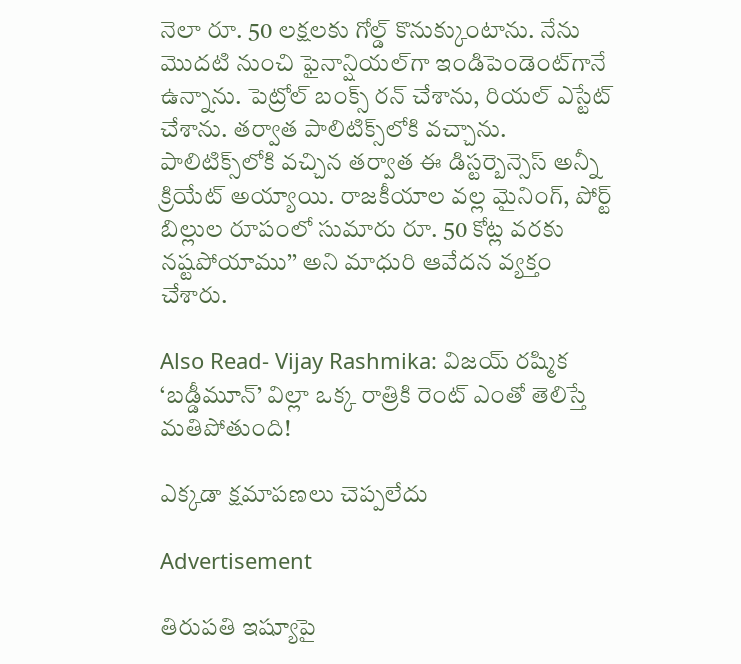నెలా రూ. 50 లక్షలకు గోల్డ్ కొనుక్కుంటాను. నేను మొదటి నుంచి ఫైనాన్షియల్‌గా ఇండిపెండెంట్‌గానే ఉన్నాను. పెట్రోల్ బంక్స్ రన్ చేశాను, రియల్ ఎస్టేట్ చేశాను. తర్వాత పాలిటిక్స్‌లోకి వచ్చాను. పాలిటిక్స్‌లోకి వచ్చిన తర్వాత ఈ డిస్టర్బెన్సెస్ అన్నీ క్రియేట్ అయ్యాయి. రాజకీయాల వల్ల మైనింగ్, పోర్ట్ బిల్లుల రూపంలో సుమారు రూ. 50 కోట్ల వరకు నష్టపోయాము’’ అని మాధురి ఆవేదన వ్యక్తం చేశారు.

Also Read- Vijay Rashmika: విజయ్ రష్మిక ‘బడ్డీమూన్’ విల్లా ఒక్క రాత్రికి రెంట్ ఎంతో తెలిస్తే మతిపోతుంది!

ఎక్కడా క్షమాపణలు చెప్పలేదు

Advertisement

తిరుపతి ఇష్యూపై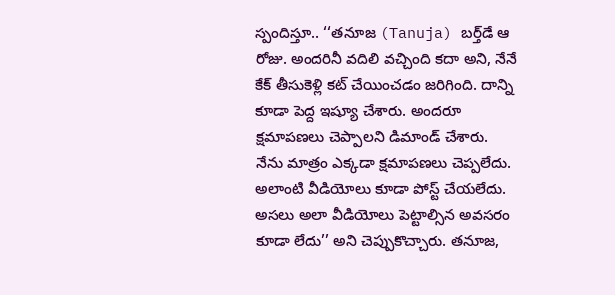స్పందిస్తూ.. ‘‘తనూజ (Tanuja) బర్త్‌డే ఆ రోజు. అందరినీ వదిలి వచ్చింది కదా అని, నేనే కేక్ తీసుకెళ్లి కట్ చేయించడం జరిగింది. దాన్ని కూడా పెద్ద ఇష్యూ చేశారు. అందరూ క్షమాపణలు చెప్పాలని డిమాండ్ చేశారు. నేను మాత్రం ఎక్కడా క్షమాపణలు చెప్పలేదు. అలాంటి వీడియోలు కూడా పోస్ట్ చేయలేదు. అసలు అలా వీడియోలు పెట్టాల్సిన అవసరం కూడా లేదు’’ అని చెప్పుకొచ్చారు. తనూజ,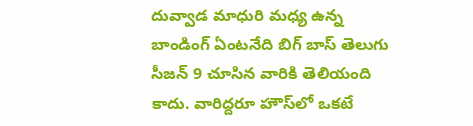దువ్వాడ మాధురి మధ్య ఉన్న బాండింగ్ ఏంటనేది బిగ్ బాస్ తెలుగు సీజన్ 9 చూసిన వారికి తెలియంది కాదు. వారిద్దరూ హౌస్‌లో ఒకటే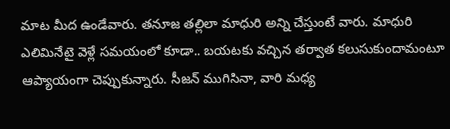మాట మీద ఉండేవారు. తనూజ తల్లిలా మాధురి అన్ని చేస్తుంటే వారు. మాధురి ఎలిమినేటై వెళ్లే సమయంలో కూడా.. బయటకు వచ్చిన తర్వాత కలుసుకుందామంటూ ఆప్యాయంగా చెప్పుకున్నారు. సీజన్ ముగిసినా, వారి మధ్య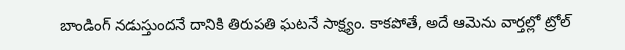బాండింగ్ నడుస్తుందనే దానికి తిరుపతి ఘటనే సాక్ష్యం. కాకపోతే, అదే ఆమెను వార్తల్లో ట్రోల్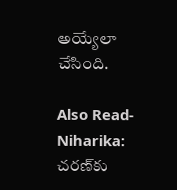అయ్యేలా చేసింది.

Also Read- Niharika: చరణ్‌కు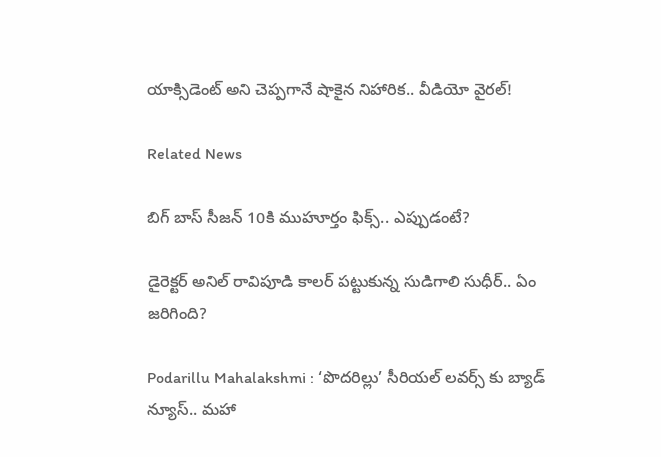యాక్సిడెంట్ అని చెప్పగానే షాకైన నిహారిక.. వీడియో వైరల్!

Related News

బిగ్ బాస్ సీజన్ 10కి ముహూర్తం ఫిక్స్.. ఎప్పుడంటే?

డైరెక్టర్ అనిల్ రావిపూడి కాలర్ పట్టుకున్న సుడిగాలి సుధీర్.. ఏం జరిగింది?

Podarillu Mahalakshmi : ‘పొదరిల్లు’ సీరియల్ లవర్స్ కు బ్యాడ్ న్యూస్.. మహా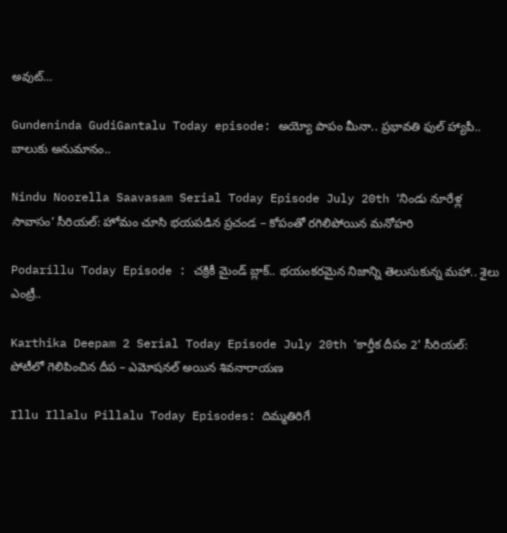అవుట్…

Gundeninda GudiGantalu Today episode: అయ్యో పాపం మీనా.. ప్రభావతి ఫుల్ హ్యాపీ.. బాలుకు అనుమానం..

Nindu Noorella Saavasam Serial Today Episode July 20th ‘నిండు నూరేళ్ల సావాసం’ సీరియల్‌: హోమం చూసి భయపడిన ప్రచండ – కోపంతో రగిలిపోయిన మనోహరి

Podarillu Today Episode : చక్రికీ మైండ్ బ్లాక్.. భయంకరమైన నిజాన్ని తెలుసుకున్న మహా.. శైలు ఎంట్రీ..

Karthika Deepam 2 Serial Today Episode July 20th ‘కార్తీక దీపం 2’ సీరియల్‌: పోటీలో గెలిపించిన దీప – ఎమోషనల్ అయిన శివనారాయణ

Illu Illalu Pillalu Today Episodes: దిమ్మతిరిగే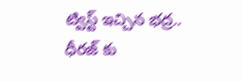ట్విస్ట్ ఇచ్చిన భద్ర.. ధీరజ్ కు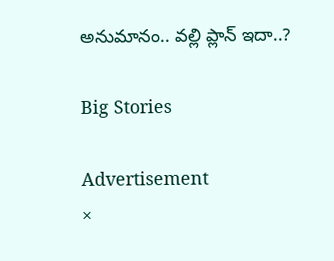అనుమానం.. వల్లి ప్లాన్ ఇదా..?

Big Stories

Advertisement
×